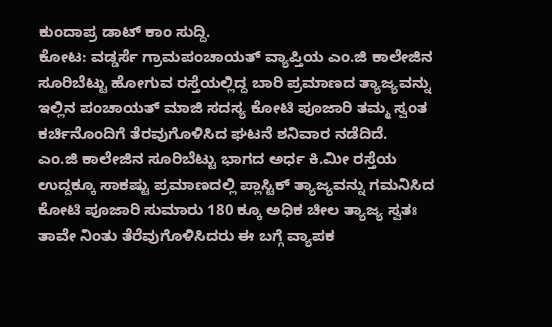ಕುಂದಾಪ್ರ ಡಾಟ್ ಕಾಂ ಸುದ್ದಿ.
ಕೋಟ: ವಡ್ಡರ್ಸೆ ಗ್ರಾಮಪಂಚಾಯತ್ ವ್ಯಾಪ್ತಿಯ ಎಂ.ಜಿ ಕಾಲೇಜಿನ ಸೂರಿಬೆಟ್ಟು ಹೋಗುವ ರಸ್ತೆಯಲ್ಲಿದ್ದ ಬಾರಿ ಪ್ರಮಾಣದ ತ್ಯಾಜ್ಯವನ್ನು ಇಲ್ಲಿನ ಪಂಚಾಯತ್ ಮಾಜಿ ಸದಸ್ಯ ಕೋಟಿ ಪೂಜಾರಿ ತಮ್ಮ ಸ್ವಂತ ಕರ್ಚಿನೊಂದಿಗೆ ತೆರವುಗೊಳಿಸಿದ ಘಟನೆ ಶನಿವಾರ ನಡೆದಿದೆ.
ಎಂ.ಜಿ ಕಾಲೇಜಿನ ಸೂರಿಬೆಟ್ಟು ಭಾಗದ ಅರ್ಧ ಕಿ.ಮೀ ರಸ್ತೆಯ ಉದ್ದಕ್ಕೂ ಸಾಕಷ್ಟು ಪ್ರಮಾಣದಲ್ಲಿ ಪ್ಲಾಸ್ಟಿಕ್ ತ್ಯಾಜ್ಯವನ್ನು ಗಮನಿಸಿದ ಕೋಟಿ ಪೂಜಾರಿ ಸುಮಾರು 180 ಕ್ಕೂ ಅಧಿಕ ಚೀಲ ತ್ಯಾಜ್ಯ ಸ್ವತಃ ತಾವೇ ನಿಂತು ತೆರೆವುಗೊಳಿಸಿದರು ಈ ಬಗ್ಗೆ ವ್ಯಾಪಕ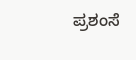ಪ್ರಶಂಸೆ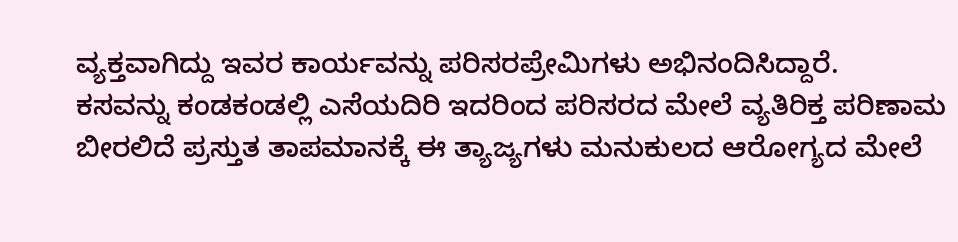ವ್ಯಕ್ತವಾಗಿದ್ದು ಇವರ ಕಾರ್ಯವನ್ನು ಪರಿಸರಪ್ರೇಮಿಗಳು ಅಭಿನಂದಿಸಿದ್ದಾರೆ.
ಕಸವನ್ನು ಕಂಡಕಂಡಲ್ಲಿ ಎಸೆಯದಿರಿ ಇದರಿಂದ ಪರಿಸರದ ಮೇಲೆ ವ್ಯತಿರಿಕ್ತ ಪರಿಣಾಮ ಬೀರಲಿದೆ ಪ್ರಸ್ತುತ ತಾಪಮಾನಕ್ಕೆ ಈ ತ್ಯಾಜ್ಯಗಳು ಮನುಕುಲದ ಆರೋಗ್ಯದ ಮೇಲೆ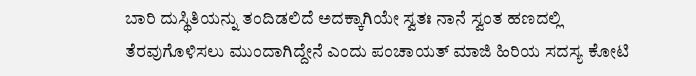ಬಾರಿ ದುಸ್ಥಿತಿಯನ್ನು ತಂದಿಡಲಿದೆ ಅದಕ್ಕಾಗಿಯೇ ಸ್ವತಃ ನಾನೆ ಸ್ವಂತ ಹಣದಲ್ಲಿ ತೆರವುಗೊಳಿಸಲು ಮುಂದಾಗಿದ್ದೇನೆ ಎಂದು ಪಂಚಾಯತ್ ಮಾಜಿ ಹಿರಿಯ ಸದಸ್ಯ ಕೋಟಿ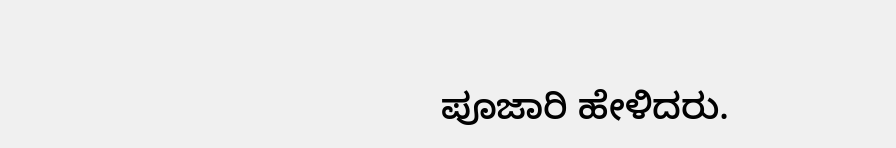ಪೂಜಾರಿ ಹೇಳಿದರು.